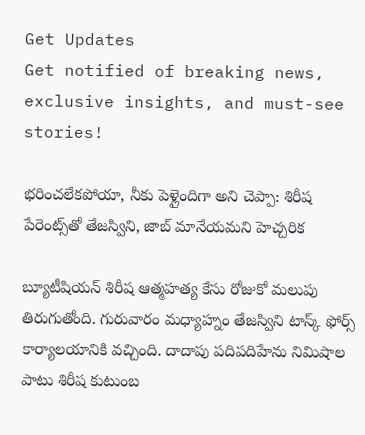Get Updates
Get notified of breaking news, exclusive insights, and must-see stories!

భరించలేకపోయా, నీకు పెళ్లైందిగా అని చెప్పా: శిరీష పేరెంట్స్‌తో తేజస్విని, జాబ్ మానేయమని హెచ్చరిక

బ్యూటీషియన్ శిరీష ఆత్మహత్య కేసు రోజుకో మలుపు తిరుగుతోంది. గురువారం మధ్యాహ్నం తేజస్విని టాస్క్ ఫోర్స్ కార్యాలయానికి వచ్చింది. దాదాపు పదిపదిహేను నిమిషాల పాటు శిరీష కుటుంబ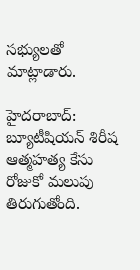సభ్యులతో మాట్లాడారు.

హైదరాబాద్: బ్యూటీషియన్ శిరీష ఆత్మహత్య కేసు రోజుకో మలుపు తిరుగుతోంది.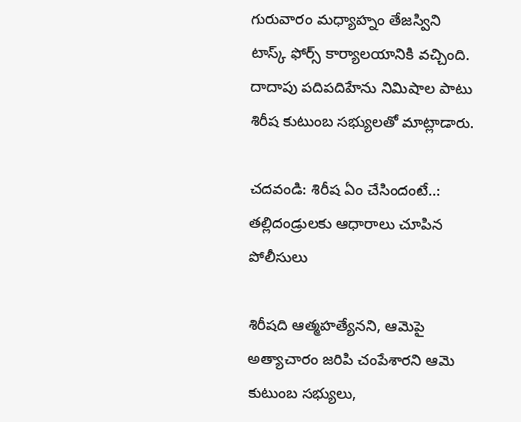గురువారం మధ్యాహ్నం తేజస్విని టాస్క్ ఫోర్స్ కార్యాలయానికి వచ్చింది. దాదాపు పదిపదిహేను నిమిషాల పాటు శిరీష కుటుంబ సభ్యులతో మాట్లాడారు.

చదవండి: శిరీష ఏం చేసిందంటే..: తల్లిదండ్రులకు ఆధారాలు చూపిన పోలీసులు

శిరీషది ఆత్మహత్యేనని, ఆమెపై అత్యాచారం జరిపి చంపేశారని ఆమె కుటుంబ సభ్యులు,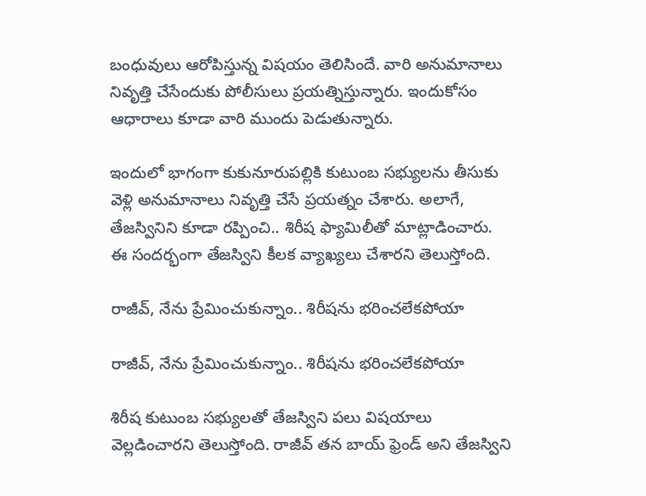బంధువులు ఆరోపిస్తున్న విషయం తెలిసిందే. వారి అనుమానాలు నివృత్తి చేసేందుకు పోలీసులు ప్రయత్నిస్తున్నారు. ఇందుకోసం ఆధారాలు కూడా వారి ముందు పెడుతున్నారు.

ఇందులో భాగంగా కుకునూరుపల్లికి కుటుంబ సభ్యులను తీసుకు వెళ్లి అనుమానాలు నివృత్తి చేసే ప్రయత్నం చేశారు. అలాగే, తేజస్వినిని కూడా రప్పించి.. శిరీష ఫ్యామిలీతో మాట్లాడించారు. ఈ సందర్భంగా తేజస్విని కీలక వ్యాఖ్యలు చేశారని తెలుస్తోంది.

రాజీవ్, నేను ప్రేమించుకున్నాం.. శిరీషను భరించలేకపోయా

రాజీవ్, నేను ప్రేమించుకున్నాం.. శిరీషను భరించలేకపోయా

శిరీష కుటుంబ సభ్యులతో తేజస్విని పలు విషయాలు వెల్లడించారని తెలుస్తోంది. రాజీవ్ తన బాయ్ ఫ్రెండ్ అని తేజస్విని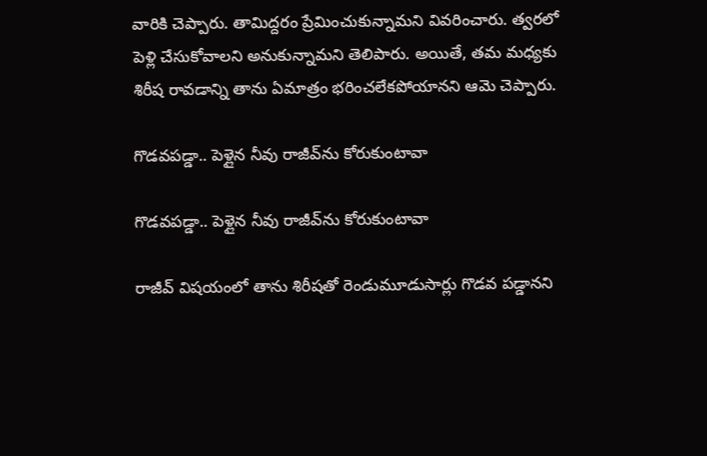వారికి చెప్పారు. తామిద్దరం ప్రేమించుకున్నామని వివరించారు. త్వరలో పెళ్లి చేసుకోవాలని అనుకున్నామని తెలిపారు. అయితే, తమ మధ్యకు శిరీష రావడాన్ని తాను ఏమాత్రం భరించలేకపోయానని ఆమె చెప్పారు.

గొడవపడ్డా.. పెళ్లైన నీవు రాజీవ్‌ను కోరుకుంటావా

గొడవపడ్డా.. పెళ్లైన నీవు రాజీవ్‌ను కోరుకుంటావా

రాజీవ్ విషయంలో తాను శిరీషతో రెండుమూడుసార్లు గొడవ పడ్డానని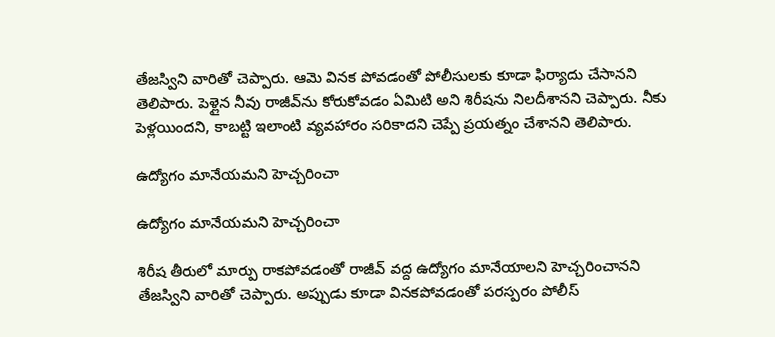తేజస్విని వారితో చెప్పారు. ఆమె వినక పోవడంతో పోలీసులకు కూడా ఫిర్యాదు చేసానని తెలిపారు. పెళ్లైన నీవు రాజీవ్‌ను కోరుకోవడం ఏమిటి అని శిరీషను నిలదీశానని చెప్పారు. నీకు పెళ్లయిందని, కాబట్టి ఇలాంటి వ్యవహారం సరికాదని చెప్పే ప్రయత్నం చేశానని తెలిపారు.

ఉద్యోగం మానేయమని హెచ్చరించా

ఉద్యోగం మానేయమని హెచ్చరించా

శిరీష తీరులో మార్పు రాకపోవడంతో రాజీవ్ వద్ద ఉద్యోగం మానేయాలని హెచ్చరించానని తేజస్విని వారితో చెప్పారు. అప్పుడు కూడా వినకపోవడంతో పరస్పరం పోలీస్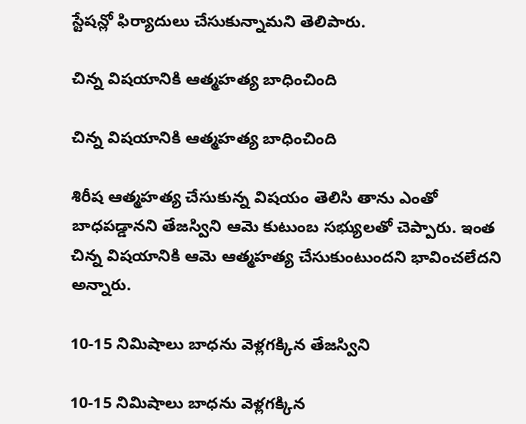స్టేషన్లో ఫిర్యాదులు చేసుకున్నామని తెలిపారు.

చిన్న విషయానికి ఆత్మహత్య బాధించింది

చిన్న విషయానికి ఆత్మహత్య బాధించింది

శిరీష ఆత్మహత్య చేసుకున్న విషయం తెలిసి తాను ఎంతో బాధపడ్డానని తేజస్విని ఆమె కుటుంబ సభ్యులతో చెప్పారు. ఇంత చిన్న విషయానికి ఆమె ఆత్మహత్య చేసుకుంటుందని భావించలేదని అన్నారు.

10-15 నిమిషాలు బాధను వెళ్లగక్కిన తేజస్విని

10-15 నిమిషాలు బాధను వెళ్లగక్కిన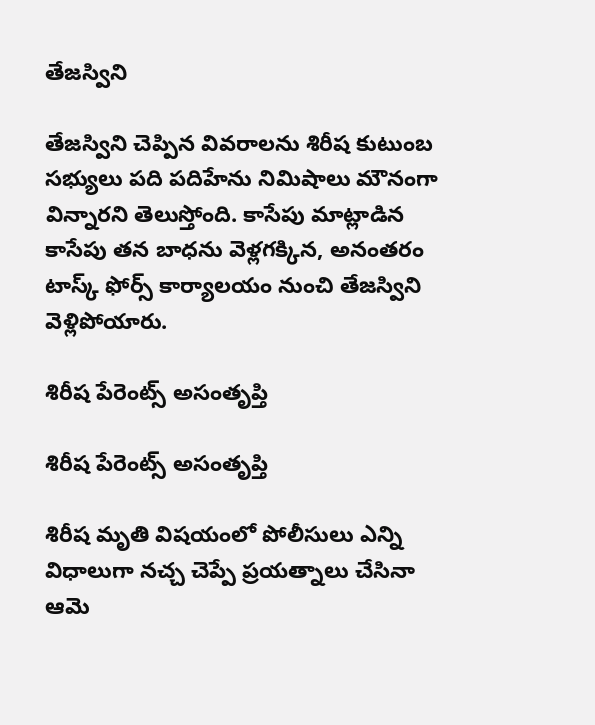తేజస్విని

తేజస్విని చెప్పిన వివరాలను శిరీష కుటుంబ సభ్యులు పది పదిహేను నిమిషాలు మౌనంగా విన్నారని తెలుస్తోంది. కాసేపు మాట్లాడిన కాసేపు తన బాధను వెళ్లగక్కిన, అనంతరం టాస్క్ ఫోర్స్ కార్యాలయం నుంచి తేజస్విని వెళ్లిపోయారు.

శిరీష పేరెంట్స్ అసంతృప్తి

శిరీష పేరెంట్స్ అసంతృప్తి

శిరీష మృతి విషయంలో పోలీసులు ఎన్ని విధాలుగా నచ్చ చెప్పే ప్రయత్నాలు చేసినా ఆమె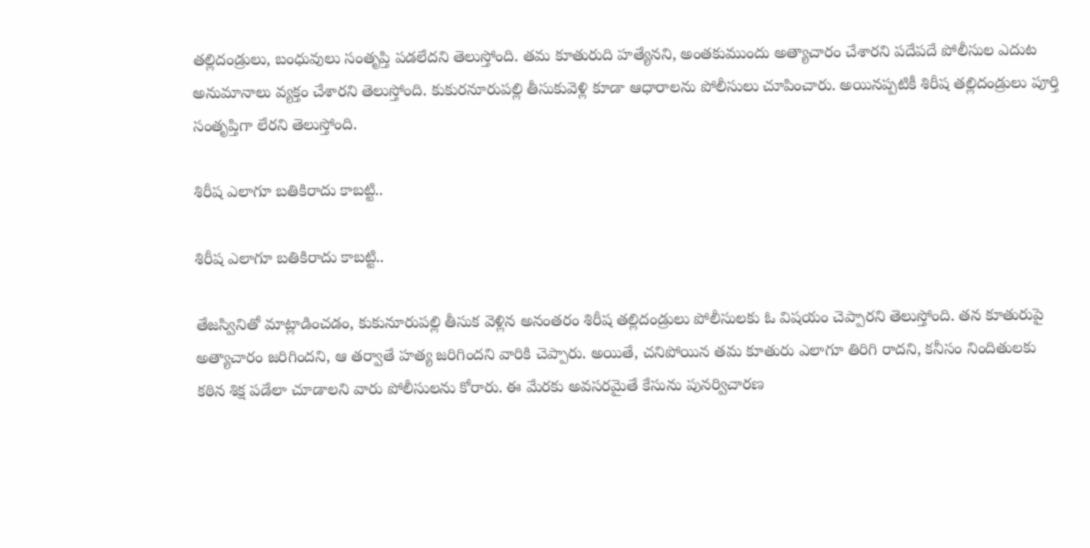తల్లిదండ్రులు, బంధువులు సంతృప్తి పడలేదని తెలుస్తోంది. తమ కూతురుది హత్యేనని, అంతకుముందు అత్యాచారం చేశారని పదేపదే పోలీసుల ఎదుట అనుమానాలు వ్యక్తం చేశారని తెలుస్తోంది. కుకురనూరుపల్లి తీసుకువెళ్లి కూడా ఆధారాలను పోలీసులు చూపించారు. అయినప్పటికీ శిరీష తల్లిదండ్రులు పూర్తి సంతృప్తిగా లేరని తెలుస్తోంది.

శిరీష ఎలాగూ బతికిరాదు కాబట్టి..

శిరీష ఎలాగూ బతికిరాదు కాబట్టి..

తేజస్వినితో మాట్లాడించడం, కుకునూరుపల్లి తీసుక వెళ్లిన అనంతరం శిరీష తల్లిదండ్రులు పోలీసులకు ఓ విషయం చెప్పారని తెలుస్తోంది. తన కూతురుపై అత్యాచారం జరిగిందని, ఆ తర్వాతే హత్య జరిగిందని వారికి చెప్పారు. అయితే, చనిపోయిన తమ కూతురు ఎలాగూ తిరిగి రాదని, కనీసం నిందితులకు కఠిన శిక్ష పడేలా చూడాలని వారు పోలీసులను కోరారు. ఈ మేరకు అవసరమైతే కేసును పునర్విచారణ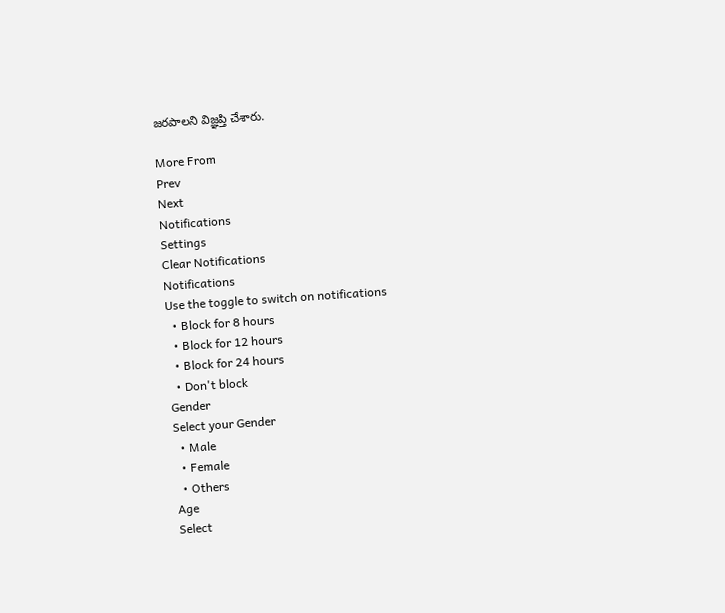జరపాలని విజ్ఞప్తి చేశారు.

More From
Prev
Next
Notifications
Settings
Clear Notifications
Notifications
Use the toggle to switch on notifications
  • Block for 8 hours
  • Block for 12 hours
  • Block for 24 hours
  • Don't block
Gender
Select your Gender
  • Male
  • Female
  • Others
Age
Select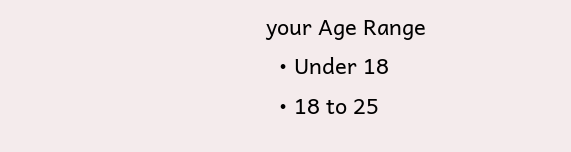your Age Range
  • Under 18
  • 18 to 25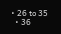• 26 to 35
  • 36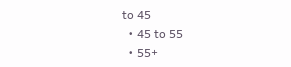to 45
  • 45 to 55
  • 55+